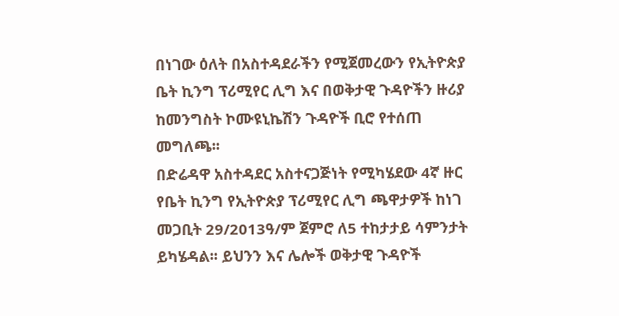በነገው ዕለት በአስተዳደራችን የሚጀመረውን የኢትዮጵያ ቤት ኪንግ ፕሪሚየር ሊግ እና በወቅታዊ ጉዳዮችን ዙሪያ ከመንግስት ኮሙዩኒኬሽን ጉዳዮች ቢሮ የተሰጠ መግለጫ፡፡
በድሬዳዋ አስተዳደር አስተናጋጅነት የሚካሄደው 4ኛ ዙር የቤት ኪንግ የኢትዮጵያ ፕሪሚየር ሊግ ጫዋታዎች ከነገ መጋቢት 29/2013ዓ/ም ጀምሮ ለ5 ተከታታይ ሳምንታት ይካሄዳል፡፡ ይህንን እና ሌሎች ወቅታዊ ጉዳዮች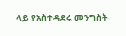ላይ የአስተዳደሩ መንግስት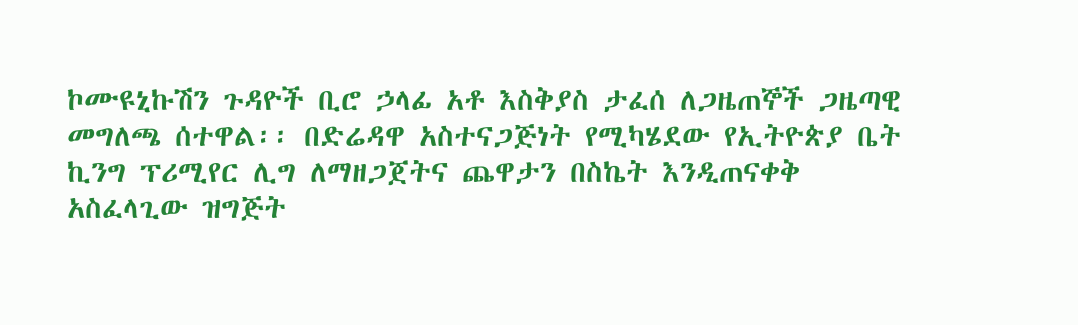ኮሙዩኒኩሽን ጉዳዮች ቢሮ ኃላፊ አቶ እስቅያስ ታፈሰ ለጋዜጠኞች ጋዜጣዊ መግለጫ ሰተዋል፡፡ በድሬዳዋ አስተናጋጅነት የሚካሄደው የኢትዮጵያ ቤት ኪንግ ፕሪሚየር ሊግ ለማዘጋጀትና ጨዋታን በስኬት እንዲጠናቀቅ አስፈላጊው ዝግጅት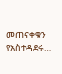መጠናቀቁን የአስተዳደሩ…